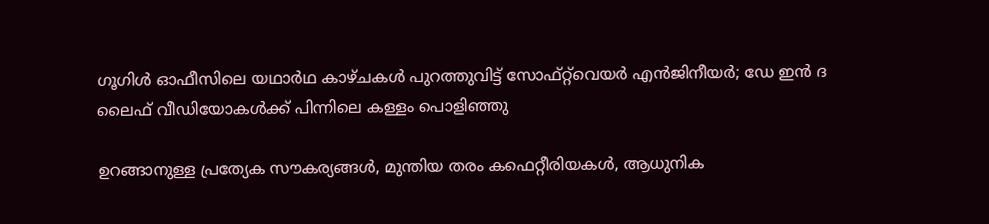ഗൂഗിൾ ഓഫീസിലെ യഥാർഥ കാഴ്ചകൾ പുറത്തുവിട്ട് സോഫ്റ്റ്‌വെയർ എൻജിനീയർ; ഡേ ഇൻ ദ ലൈഫ് വീഡിയോകൾക്ക് പിന്നിലെ കള്ളം പൊളിഞ്ഞു

ഉറങ്ങാനുള്ള പ്രത്യേക സൗകര്യങ്ങൾ, മുന്തിയ തരം കഫെറ്റീരിയകൾ, ആധുനിക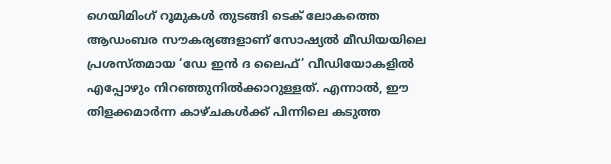ഗെയിമിംഗ് റൂമുകൾ തുടങ്ങി ടെക് ലോകത്തെ ആഡംബര സൗകര്യങ്ങളാണ് സോഷ്യൽ മീഡിയയിലെ പ്രശസ്തമായ ‘ഡേ ഇൻ ദ ലൈഫ്’ വീഡിയോകളിൽ എപ്പോഴും നിറഞ്ഞുനിൽക്കാറുള്ളത്. എന്നാൽ, ഈ തിളക്കമാർന്ന കാഴ്ചകൾക്ക് പിന്നിലെ കടുത്ത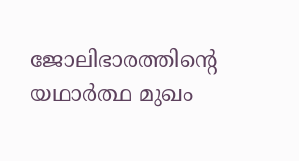ജോലിഭാരത്തിന്റെ യഥാർത്ഥ മുഖം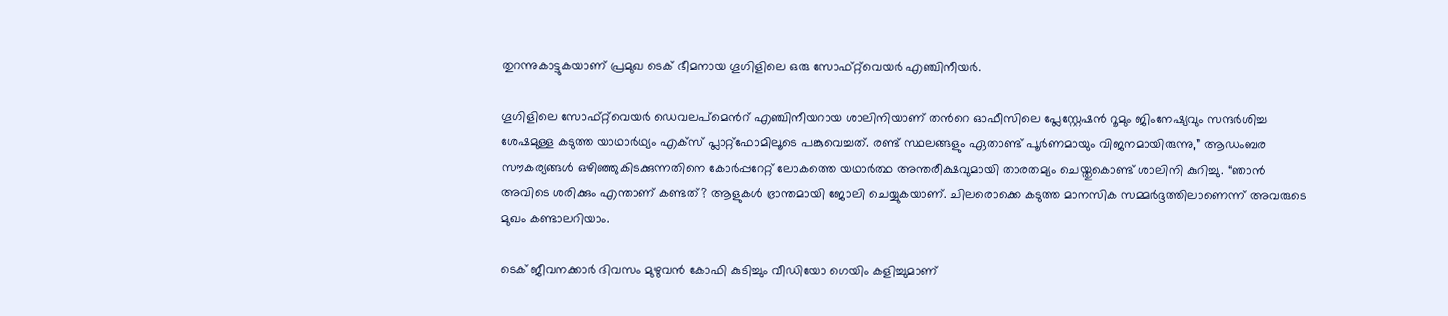തുറന്നുകാട്ടുകയാണ് പ്രമുഖ ടെക് ഭീമനായ ഗൂഗിളിലെ ഒരു സോഫ്റ്റ്‌വെയർ എഞ്ചിനീയർ.

ഗൂഗിളിലെ സോഫ്റ്റ്‌വെയർ ഡെവലപ്‌മെന്‍റ് എഞ്ചിനീയറായ ശാലിനിയാണ് തന്‍റെ ഓഫീസിലെ പ്ലേസ്റ്റേഷൻ റൂമും ജിംനേഷ്യവും സന്ദർശിച്ച ശേഷമുള്ള കടുത്ത യാഥാർഥ്യം എക്സ് പ്ലാറ്റ്ഫോമിലൂടെ പങ്കുവെച്ചത്. രണ്ട് സ്ഥലങ്ങളും ഏതാണ്ട് പൂർണമായും വിജനമായിരുന്നു,” ആഡംബര സൗകര്യങ്ങൾ ഒഴിഞ്ഞുകിടക്കുന്നതിനെ കോർപ്പറേറ്റ് ലോകത്തെ യഥാർത്ഥ അന്തരീക്ഷവുമായി താരതമ്യം ചെയ്തുകൊണ്ട് ശാലിനി കുറിച്ചു. “ഞാൻ അവിടെ ശരിക്കും എന്താണ് കണ്ടത്? ആളുകൾ ഭ്രാന്തമായി ജോലി ചെയ്യുകയാണ്. ചിലരൊക്കെ കടുത്ത മാനസിക സമ്മർദ്ദത്തിലാണെന്ന് അവരുടെ മുഖം കണ്ടാലറിയാം.

ടെക് ജീവനക്കാർ ദിവസം മുഴുവൻ കോഫി കുടിച്ചും വീഡിയോ ഗെയിം കളിച്ചുമാണ്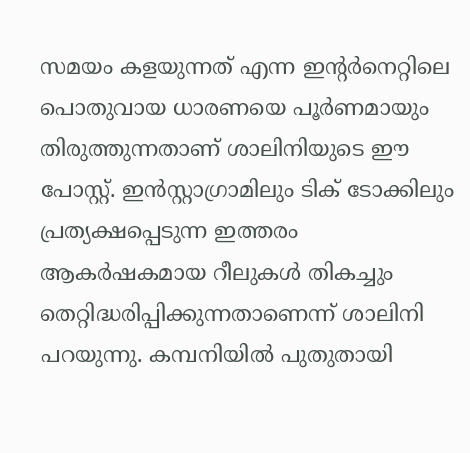സമയം കളയുന്നത് എന്ന ഇന്‍റർനെറ്റിലെ പൊതുവായ ധാരണയെ പൂർണമായും തിരുത്തുന്നതാണ് ശാലിനിയുടെ ഈ പോസ്റ്റ്. ഇൻസ്റ്റാഗ്രാമിലും ടിക് ടോക്കിലും പ്രത്യക്ഷപ്പെടുന്ന ഇത്തരം ആകർഷകമായ റീലുകൾ തികച്ചും തെറ്റിദ്ധരിപ്പിക്കുന്നതാണെന്ന് ശാലിനി പറയുന്നു. കമ്പനിയിൽ പുതുതായി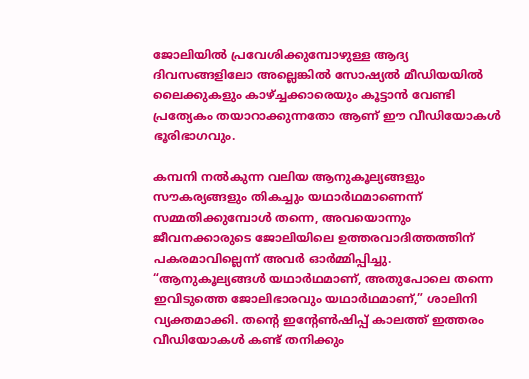ജോലിയിൽ പ്രവേശിക്കുമ്പോഴുള്ള ആദ്യ ദിവസങ്ങളിലോ അല്ലെങ്കിൽ സോഷ്യൽ മീഡിയയിൽ ലൈക്കുകളും കാഴ്ച്ചക്കാരെയും കൂട്ടാൻ വേണ്ടി പ്രത്യേകം തയാറാക്കുന്നതോ ആണ് ഈ വീഡിയോകൾ ഭൂരിഭാഗവും.

കമ്പനി നൽകുന്ന വലിയ ആനുകൂല്യങ്ങളും സൗകര്യങ്ങളും തികച്ചും യഥാർഥമാണെന്ന് സമ്മതിക്കുമ്പോൾ തന്നെ, അവയൊന്നും ജീവനക്കാരുടെ ജോലിയിലെ ഉത്തരവാദിത്തത്തിന് പകരമാവില്ലെന്ന് അവർ ഓർമ്മിപ്പിച്ചു. “ആനുകൂല്യങ്ങൾ യഥാർഥമാണ്, അതുപോലെ തന്നെ ഇവിടുത്തെ ജോലിഭാരവും യഥാർഥമാണ്,” ശാലിനി വ്യക്തമാക്കി. തന്‍റെ ഇന്‍റേൺഷിപ്പ് കാലത്ത് ഇത്തരം വീഡിയോകൾ കണ്ട് തനിക്കും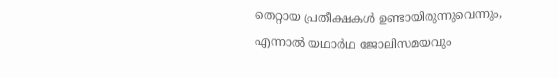തെറ്റായ പ്രതീക്ഷകൾ ഉണ്ടായിരുന്നുവെന്നും, എന്നാൽ യഥാർഥ ജോലിസമയവും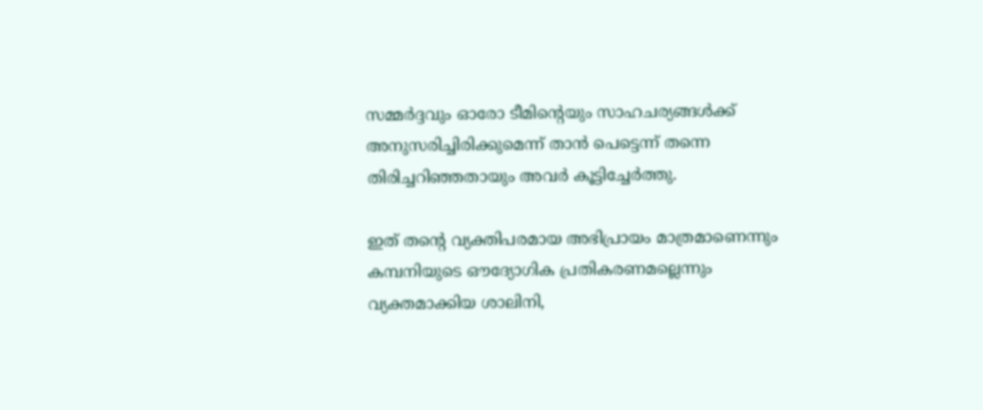സമ്മർദ്ദവും ഓരോ ടീമിന്‍റെയും സാഹചര്യങ്ങൾക്ക് അനുസരിച്ചിരിക്കുമെന്ന് താൻ പെട്ടെന്ന് തന്നെ തിരിച്ചറിഞ്ഞതായും അവർ കൂട്ടിച്ചേർത്തു.

ഇത് തന്‍റെ വ്യക്തിപരമായ അഭിപ്രായം മാത്രമാണെന്നും കമ്പനിയുടെ ഔദ്യോഗിക പ്രതികരണമല്ലെന്നും വ്യക്തമാക്കിയ ശാലിനി,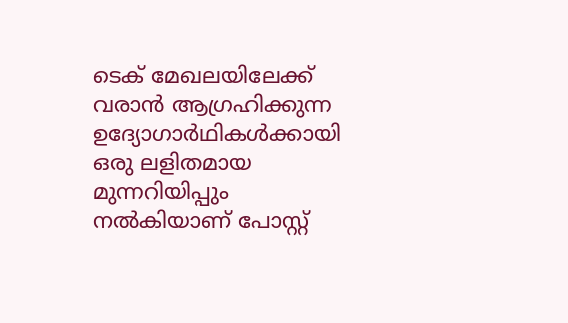ടെക് മേഖലയിലേക്ക് വരാൻ ആഗ്രഹിക്കുന്ന ഉദ്യോഗാർഥികൾക്കായി ഒരു ലളിതമായ മുന്നറിയിപ്പും നൽകിയാണ് പോസ്റ്റ്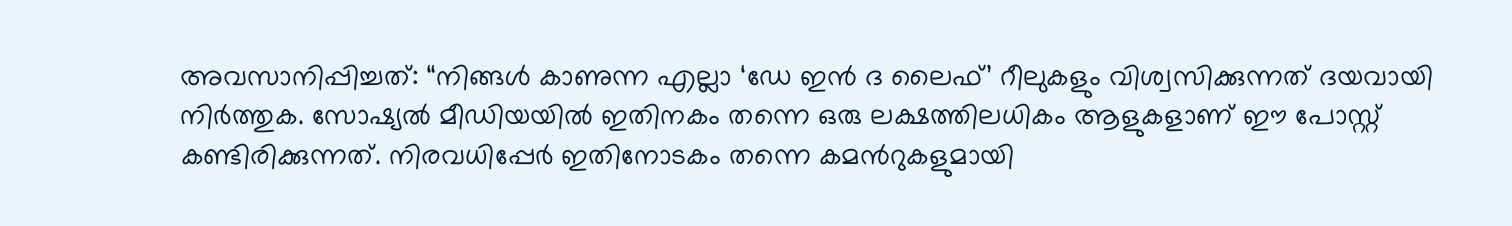അവസാനിപ്പിച്ചത്: “നിങ്ങൾ കാണുന്ന എല്ലാ ‘ഡേ ഇൻ ദ ലൈഫ്’ റീലുകളും വിശ്വസിക്കുന്നത് ദയവായി നിർത്തുക. സോഷ്യൽ മീഡിയയിൽ ഇതിനകം തന്നെ ഒരു ലക്ഷത്തിലധികം ആളുകളാണ് ഈ പോസ്റ്റ് കണ്ടിരിക്കുന്നത്. നിരവധിപ്പേർ ഇതിനോടകം തന്നെ കമന്‍റുകളുമായി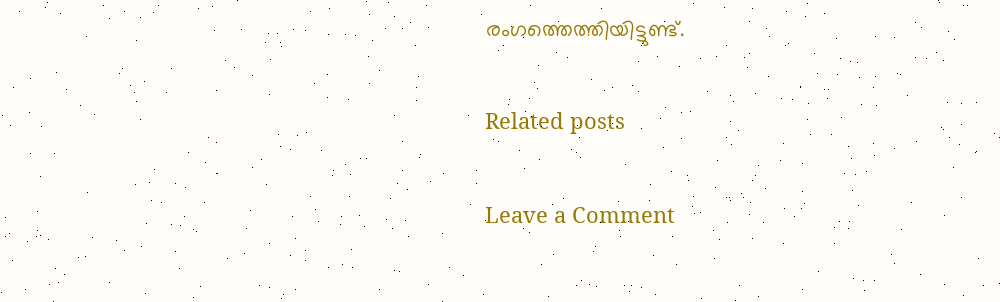രംഗത്തെത്തിയിട്ടുണ്ട്.

Related posts

Leave a Comment